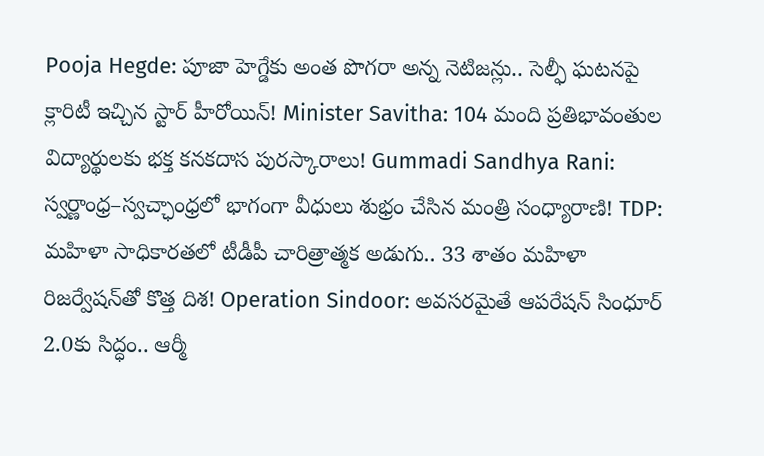Pooja Hegde: పూజా హెగ్డేకు అంత పొగరా అన్న నెటిజన్లు.. సెల్ఫీ ఘటనపై క్లారిటీ ఇచ్చిన స్టార్ హీరోయిన్! Minister Savitha: 104 మంది ప్రతిభావంతుల విద్యార్థులకు భక్త కనకదాస పురస్కారాలు! Gummadi Sandhya Rani: స్వర్ణాంధ్ర–స్వచ్ఛాంధ్రలో భాగంగా వీధులు శుభ్రం చేసిన మంత్రి సంధ్యారాణి! TDP: మహిళా సాధికారతలో టీడీపీ చారిత్రాత్మక అడుగు.. 33 శాతం మహిళా రిజర్వేషన్‌తో కొత్త దిశ! Operation Sindoor: అవసరమైతే ఆపరేషన్ సింధూర్ 2.0కు సిద్ధం.. ఆర్మీ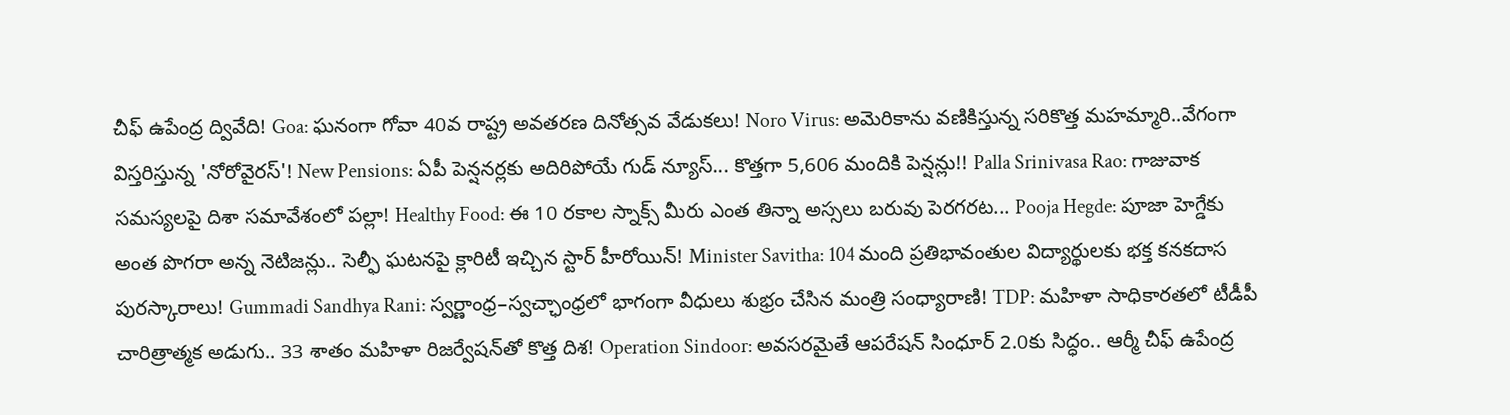చీఫ్ ఉపేంద్ర ద్వివేది! Goa: ఘనంగా గోవా 40వ రాష్ట్ర అవతరణ దినోత్సవ వేడుకలు! Noro Virus: అమెరికాను వణికిస్తున్న సరికొత్త మహమ్మారి..వేగంగా విస్తరిస్తున్న 'నోరోవైరస్'! New Pensions: ఏపీ పెన్షనర్లకు అదిరిపోయే గుడ్ న్యూస్... కొత్తగా 5,606 మందికి పెన్షన్లు!! Palla Srinivasa Rao: గాజువాక సమస్యలపై దిశా సమావేశంలో పల్లా! Healthy Food: ఈ 10 రకాల స్నాక్స్ మీరు ఎంత తిన్నా అస్సలు బరువు పెరగరట... Pooja Hegde: పూజా హెగ్డేకు అంత పొగరా అన్న నెటిజన్లు.. సెల్ఫీ ఘటనపై క్లారిటీ ఇచ్చిన స్టార్ హీరోయిన్! Minister Savitha: 104 మంది ప్రతిభావంతుల విద్యార్థులకు భక్త కనకదాస పురస్కారాలు! Gummadi Sandhya Rani: స్వర్ణాంధ్ర–స్వచ్ఛాంధ్రలో భాగంగా వీధులు శుభ్రం చేసిన మంత్రి సంధ్యారాణి! TDP: మహిళా సాధికారతలో టీడీపీ చారిత్రాత్మక అడుగు.. 33 శాతం మహిళా రిజర్వేషన్‌తో కొత్త దిశ! Operation Sindoor: అవసరమైతే ఆపరేషన్ సింధూర్ 2.0కు సిద్ధం.. ఆర్మీ చీఫ్ ఉపేంద్ర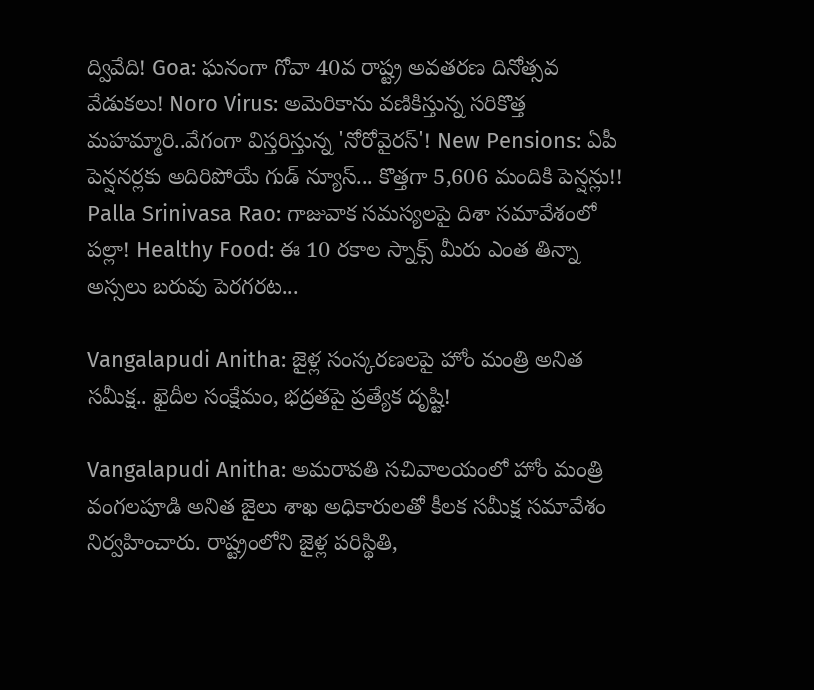ద్వివేది! Goa: ఘనంగా గోవా 40వ రాష్ట్ర అవతరణ దినోత్సవ వేడుకలు! Noro Virus: అమెరికాను వణికిస్తున్న సరికొత్త మహమ్మారి..వేగంగా విస్తరిస్తున్న 'నోరోవైరస్'! New Pensions: ఏపీ పెన్షనర్లకు అదిరిపోయే గుడ్ న్యూస్... కొత్తగా 5,606 మందికి పెన్షన్లు!! Palla Srinivasa Rao: గాజువాక సమస్యలపై దిశా సమావేశంలో పల్లా! Healthy Food: ఈ 10 రకాల స్నాక్స్ మీరు ఎంత తిన్నా అస్సలు బరువు పెరగరట...

Vangalapudi Anitha: జైళ్ల సంస్కరణలపై హోం మంత్రి అనిత సమీక్ష.. ఖైదీల సంక్షేమం, భద్రతపై ప్రత్యేక దృష్టి!

Vangalapudi Anitha: అమరావతి సచివాలయంలో హోం మంత్రి వంగలపూడి అనిత జైలు శాఖ అధికారులతో కీలక సమీక్ష సమావేశం నిర్వహించారు. రాష్ట్రంలోని జైళ్ల పరిస్థితి,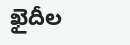ఖైదీల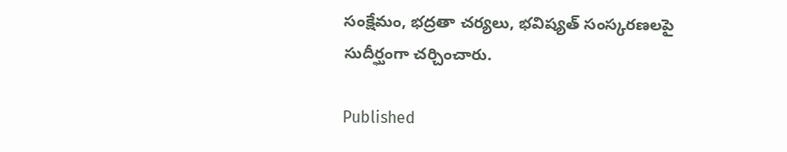సంక్షేమం, భద్రతా చర్యలు, భవిష్యత్ సంస్కరణలపై సుదీర్ఘంగా చర్చించారు.

Published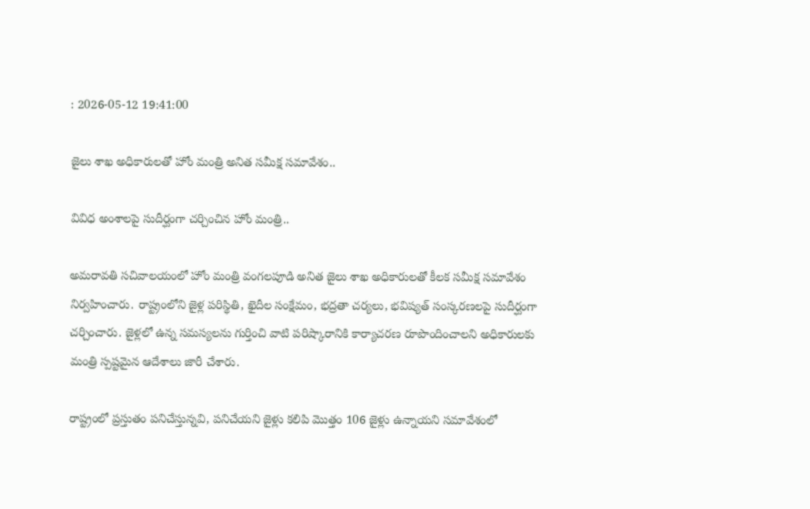: 2026-05-12 19:41:00

జైలు శాఖ అధికారులతో హోం మంత్రి అనిత సమీక్ష సమావేశం..

వివిధ అంశాలపై సుదీర్ఘంగా చర్చించిన హోం మంత్రి..

అమరావతి సచివాలయంలో హోం మంత్రి వంగలపూడి అనిత జైలు శాఖ అధికారులతో కీలక సమీక్ష సమావేశం నిర్వహించారు. రాష్ట్రంలోని జైళ్ల పరిస్థితి, ఖైదీల సంక్షేమం, భద్రతా చర్యలు, భవిష్యత్ సంస్కరణలపై సుదీర్ఘంగా చర్చించారు. జైళ్లలో ఉన్న సమస్యలను గుర్తించి వాటి పరిష్కారానికి కార్యాచరణ రూపొందించాలని అధికారులకు మంత్రి స్పష్టమైన ఆదేశాలు జారీ చేశారు.

రాష్ట్రంలో ప్రస్తుతం పనిచేస్తున్నవి, పనిచేయని జైళ్లు కలిపి మొత్తం 106 జైళ్లు ఉన్నాయని సమావేశంలో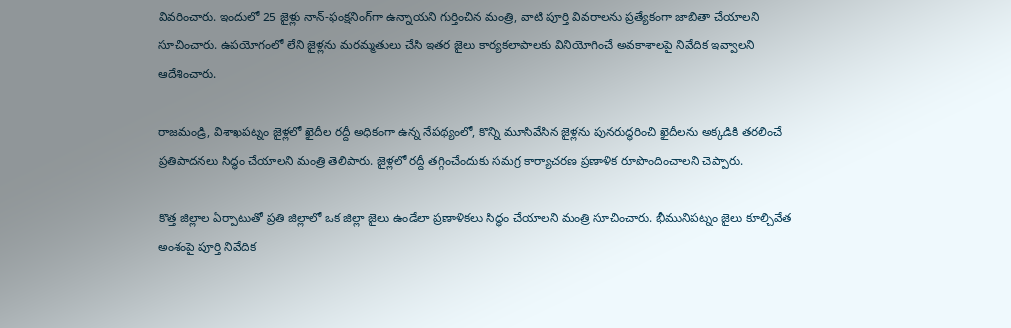వివరించారు. ఇందులో 25 జైళ్లు నాన్-ఫంక్షనింగ్‌గా ఉన్నాయని గుర్తించిన మంత్రి, వాటి పూర్తి వివరాలను ప్రత్యేకంగా జాబితా చేయాలని సూచించారు. ఉపయోగంలో లేని జైళ్లను మరమ్మతులు చేసి ఇతర జైలు కార్యకలాపాలకు వినియోగించే అవకాశాలపై నివేదిక ఇవ్వాలని ఆదేశించారు.

రాజమండ్రి, విశాఖపట్నం జైళ్లలో ఖైదీల రద్దీ అధికంగా ఉన్న నేపథ్యంలో, కొన్ని మూసివేసిన జైళ్లను పునరుద్ధరించి ఖైదీలను అక్కడికి తరలించే ప్రతిపాదనలు సిద్ధం చేయాలని మంత్రి తెలిపారు. జైళ్లలో రద్దీ తగ్గించేందుకు సమగ్ర కార్యాచరణ ప్రణాళిక రూపొందించాలని చెప్పారు.

కొత్త జిల్లాల ఏర్పాటుతో ప్రతి జిల్లాలో ఒక జిల్లా జైలు ఉండేలా ప్రణాళికలు సిద్ధం చేయాలని మంత్రి సూచించారు. భీమునిపట్నం జైలు కూల్చివేత అంశంపై పూర్తి నివేదిక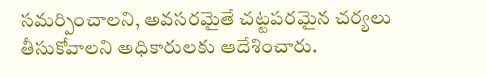సమర్పించాలని, అవసరమైతే చట్టపరమైన చర్యలు తీసుకోవాలని అధికారులకు ఆదేశించారు.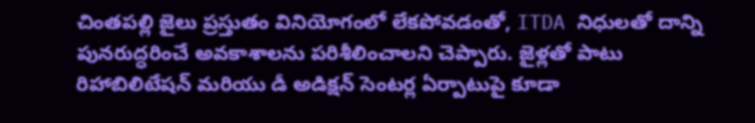చింతపల్లి జైలు ప్రస్తుతం వినియోగంలో లేకపోవడంతో, ITDA నిధులతో దాన్ని పునరుద్ధరించే అవకాశాలను పరిశీలించాలని చెప్పారు. జైళ్లతో పాటు రిహాబిలిటేషన్ మరియు డీ అడిక్షన్ సెంటర్ల ఏర్పాటుపై కూడా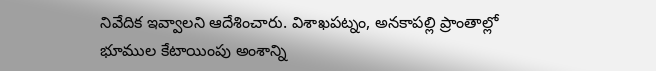నివేదిక ఇవ్వాలని ఆదేశించారు. విశాఖపట్నం, అనకాపల్లి ప్రాంతాల్లో భూముల కేటాయింపు అంశాన్ని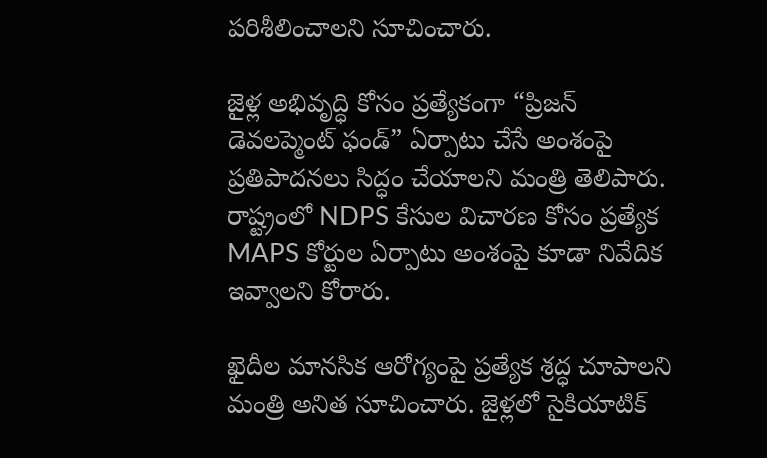పరిశీలించాలని సూచించారు.

జైళ్ల అభివృద్ధి కోసం ప్రత్యేకంగా “ప్రిజన్ డెవలప్మెంట్ ఫండ్” ఏర్పాటు చేసే అంశంపై ప్రతిపాదనలు సిద్ధం చేయాలని మంత్రి తెలిపారు. రాష్ట్రంలో NDPS కేసుల విచారణ కోసం ప్రత్యేక MAPS కోర్టుల ఏర్పాటు అంశంపై కూడా నివేదిక ఇవ్వాలని కోరారు.

ఖైదీల మానసిక ఆరోగ్యంపై ప్రత్యేక శ్రద్ధ చూపాలని మంత్రి అనిత సూచించారు. జైళ్లలో సైకియాటిక్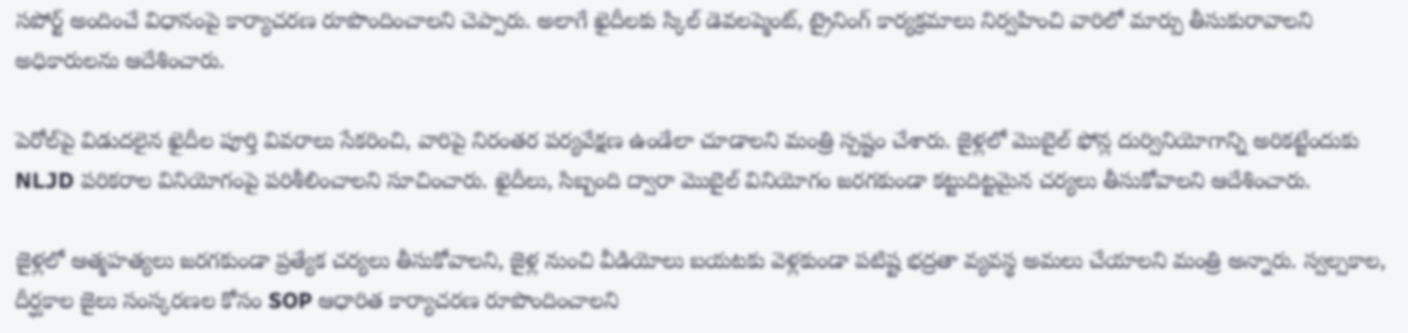సపోర్ట్ అందించే విధానంపై కార్యాచరణ రూపొందించాలని చెప్పారు. అలాగే ఖైదీలకు స్కిల్ డెవలప్మెంట్, ట్రైనింగ్ కార్యక్రమాలు నిర్వహించి వారిలో మార్పు తీసుకురావాలని అధికారులను ఆదేశించారు.

పెరోల్‌పై విడుదలైన ఖైదీల పూర్తి వివరాలు సేకరించి, వారిపై నిరంతర పర్యవేక్షణ ఉండేలా చూడాలని మంత్రి స్పష్టం చేశారు. జైళ్లలో మొబైల్ ఫోన్ల దుర్వినియోగాన్ని అరికట్టేందుకు NLJD పరికరాల వినియోగంపై పరిశీలించాలని సూచించారు. ఖైదీలు, సిబ్బంది ద్వారా మొబైల్ వినియోగం జరగకుండా కట్టుదిట్టమైన చర్యలు తీసుకోవాలని ఆదేశించారు.

జైళ్లలో ఆత్మహత్యలు జరగకుండా ప్రత్యేక చర్యలు తీసుకోవాలని, జైళ్ల నుంచి వీడియోలు బయటకు వెళ్లకుండా పటిష్ట భద్రతా వ్యవస్థ అమలు చేయాలని మంత్రి అన్నారు. స్వల్పకాల, దీర్ఘకాల జైలు సంస్కరణల కోసం SOP ఆధారిత కార్యాచరణ రూపొందించాలని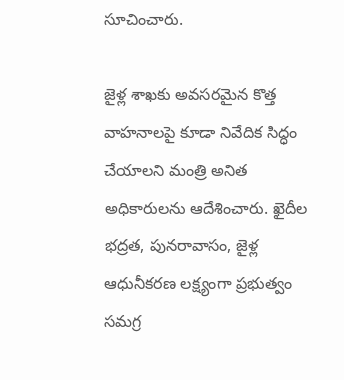సూచించారు.

జైళ్ల శాఖకు అవసరమైన కొత్త వాహనాలపై కూడా నివేదిక సిద్ధం చేయాలని మంత్రి అనిత అధికారులను ఆదేశించారు. ఖైదీల భద్రత, పునరావాసం, జైళ్ల ఆధునీకరణ లక్ష్యంగా ప్రభుత్వం సమగ్ర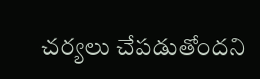చర్యలు చేపడుతోందని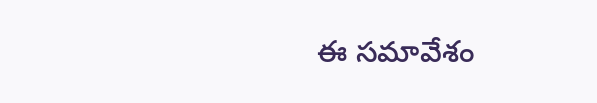ఈ సమావేశం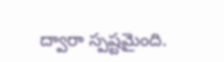ద్వారా స్పష్టమైంది.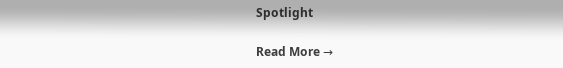Spotlight

Read More →